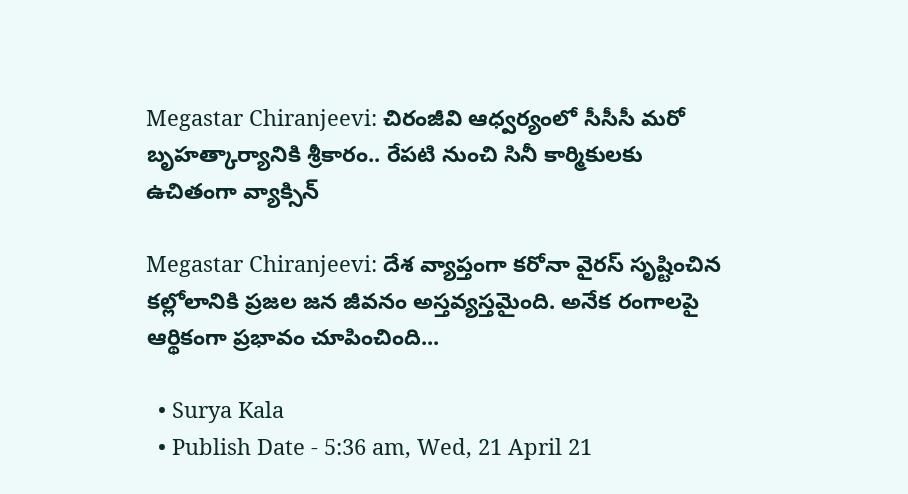Megastar Chiranjeevi: చిరంజీవి ఆధ్వర్యంలో సీసీసీ మరో బృహత్కార్యానికి శ్రీకారం.. రేపటి నుంచి సినీ కార్మికులకు ఉచితంగా వ్యాక్సిన్

Megastar Chiranjeevi: దేశ వ్యాప్తంగా కరోనా వైరస్ సృష్టించిన కల్లోలానికి ప్రజల జన జీవనం అస్తవ్యస్తమైంది. అనేక రంగాలపై ఆర్థికంగా ప్రభావం చూపించింది...

  • Surya Kala
  • Publish Date - 5:36 am, Wed, 21 April 21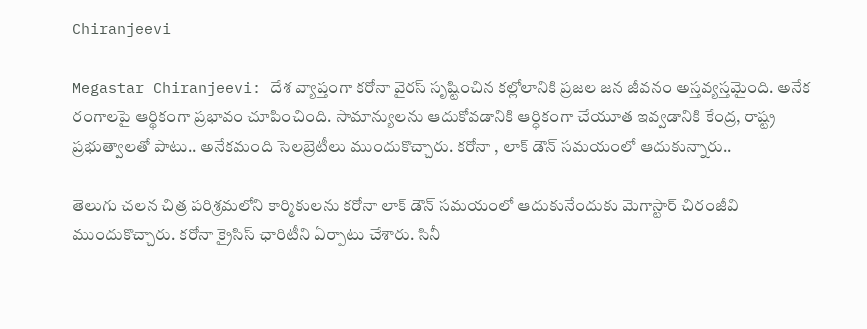Chiranjeevi

Megastar Chiranjeevi: దేశ వ్యాప్తంగా కరోనా వైరస్ సృష్టించిన కల్లోలానికి ప్రజల జన జీవనం అస్తవ్యస్తమైంది. అనేక రంగాలపై ఆర్థికంగా ప్రభావం చూపించింది. సామాన్యులను ఆదుకోవడానికి ఆర్ధికంగా చేయూత ఇవ్వడానికి కేంద్ర, రాష్ట్ర ప్రభుత్వాలతో పాటు.. అనేకమంది సెలబ్రెటీలు ముందుకొచ్చారు. కరోనా , లాక్ డౌన్ సమయంలో ఆదుకున్నారు..

తెలుగు చలన చిత్ర పరిశ్రమలోని కార్మికులను కరోనా లాక్ డౌన్ సమయంలో ఆదుకునేందుకు మెగాస్టార్ చిరంజీవి ముందుకొచ్చారు. కరోనా క్రైసిస్ ఛారిటీని ఏర్పాటు చేశారు. సినీ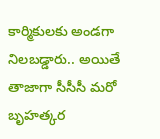కార్మికులకు అండగా నిలబడ్డారు.. అయితే తాజాగా సీసీసీ మరో బృహత్కర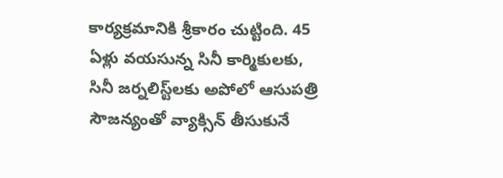కార్యక్రమానికి శ్రీకారం చుట్టింది. 45 ఏళ్లు వయసున్న సినీ కార్మికులకు, సినీ జర్నలిస్ట్‌లకు అపోలో ఆసుపత్రి సౌజన్యంతో వ్యాక్సిన్‌ తీసుకునే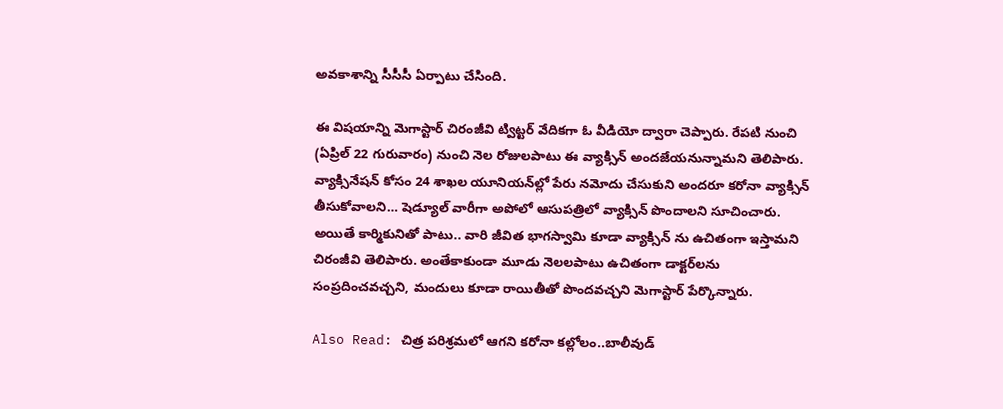అవకాశాన్ని సీసీసీ ఏర్పాటు చేసింది.

ఈ విషయాన్ని మెగాస్టార్ చిరంజీవి ట్విట్టర్‌ వేదికగా ఓ వీడియో ద్వారా చెప్పారు. రేపటి నుంచి (ఏప్రిల్ 22 గురువారం) నుంచి నెల రోజులపాటు ఈ వ్యాక్సిన్‌ అందజేయనున్నామని తెలిపారు. వ్యాక్సినేషన్ కోసం 24 శాఖల యూనియన్‌ల్లో పేరు నమోదు చేసుకుని అందరూ కరోనా వ్యాక్సిన్‌ తీసుకోవాలని… షెడ్యూల్‌ వారీగా అపోలో ఆసుపత్రిలో వ్యాక్సిన్‌ పొందాలని సూచించారు. అయితే కార్మికునితో పాటు.. వారి జీవిత భాగస్వామి కూడా వ్యాక్సిన్ ను ఉచితంగా ఇస్తామని చిరంజీవి తెలిపారు. అంతేకాకుండా మూడు నెలలపాటు ఉచితంగా డాక్టర్‌లను సంప్రదించవచ్చని, మందులు కూడా రాయితీతో పొందవచ్చని మెగాస్టార్‌ పేర్కొన్నారు.

Also Read: చిత్ర పరిశ్రమలో ఆగని కరోనా కల్లోలం..బాలీవుడ్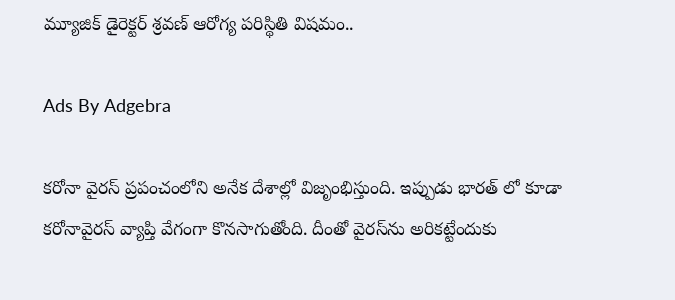మ్యూజిక్ డైరెక్టర్ శ్రవణ్ ఆరోగ్య పరిస్థితి విషమం..

Ads By Adgebra

కరోనా వైరస్ ప్రపంచంలోని అనేక దేశాల్లో విజృంభిస్తుంది. ఇప్పుడు భారత్ లో కూడా కరోనావైరస్ వ్యాప్తి వేగంగా కొనసాగుతోంది. దీంతో వైరస్‌ను అరికట్టేందుకు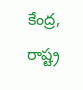కేంద్ర, రాష్ట్ర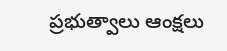ప్రభుత్వాలు ఆంక్షలు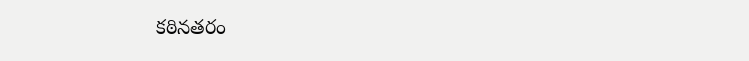కఠినతరం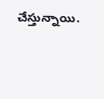చేస్తున్నాయి.